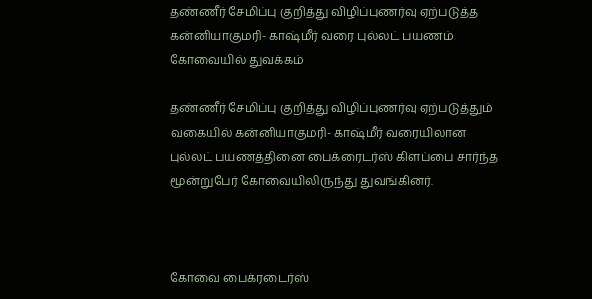தண்ணீர் சேமிப்பு குறித்து விழிப்புணர்வு ஏற்படுத்த கன்னியாகுமரி- காஷ்மீர் வரை புல்லட் பயணம் கோவையில் துவக்கம்

தண்ணீர் சேமிப்பு குறித்து விழிப்புணர்வு ஏற்படுத்தும் வகையில் கன்னியாகுமரி- காஷ்மீர் வரையிலான புல்லட் பயணத்தினை பைக்ரைடர்ஸ் கிளப்பை சார்ந்த மூன்றுபேர் கோவையிலிருந்து துவங்கினர்.



கோவை பைக்ரடைர்ஸ்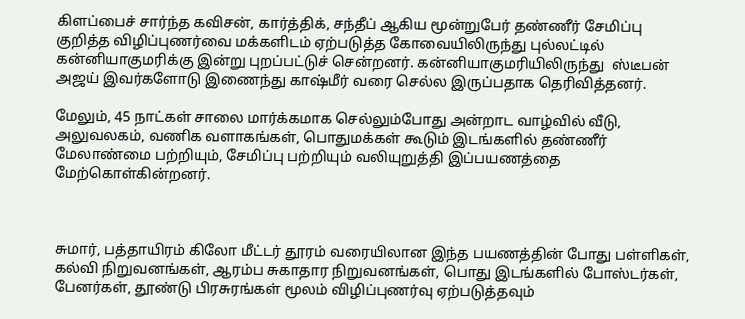கிளப்பைச் சார்ந்த கவிசன், கார்த்திக், சந்தீப் ஆகிய மூன்றுபேர் தண்ணீர் சேமிப்பு குறித்த விழிப்புணர்வை மக்களிடம் ஏற்படுத்த கோவையிலிருந்து புல்லட்டில் கன்னியாகுமரிக்கு இன்று புறப்பட்டுச் சென்றனர். கன்னியாகுமரியிலிருந்து  ஸ்டீபன் அஜய் இவர்களோடு இணைந்து காஷ்மீர் வரை செல்ல இருப்பதாக தெரிவித்தனர்.

மேலும், 45 நாட்கள் சாலை மார்க்கமாக செல்லும்போது அன்றாட வாழ்வில் வீடு, அலுவலகம், வணிக வளாகங்கள், பொதுமக்கள் கூடும் இடங்களில் தண்ணீர் மேலாண்மை பற்றியும், சேமிப்பு பற்றியும் வலியுறுத்தி இப்பயணத்தை மேற்கொள்கின்றனர்.



சுமார், பத்தாயிரம் கிலோ மீட்டர் தூரம் வரையிலான இந்த பயணத்தின் போது பள்ளிகள், கல்வி நிறுவனங்கள், ஆரம்ப சுகாதார நிறுவனங்கள், பொது இடங்களில் போஸ்டர்கள், பேனர்கள், தூண்டு பிரசுரங்கள் மூலம் விழிப்புணர்வு ஏற்படுத்தவும்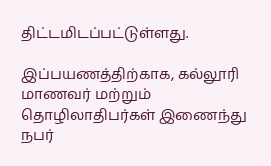திட்டமிடப்பட்டுள்ளது.

இப்பயணத்திற்காக, கல்லூரி மாணவர் மற்றும் தொழிலாதிபர்கள் இணைந்து நபர்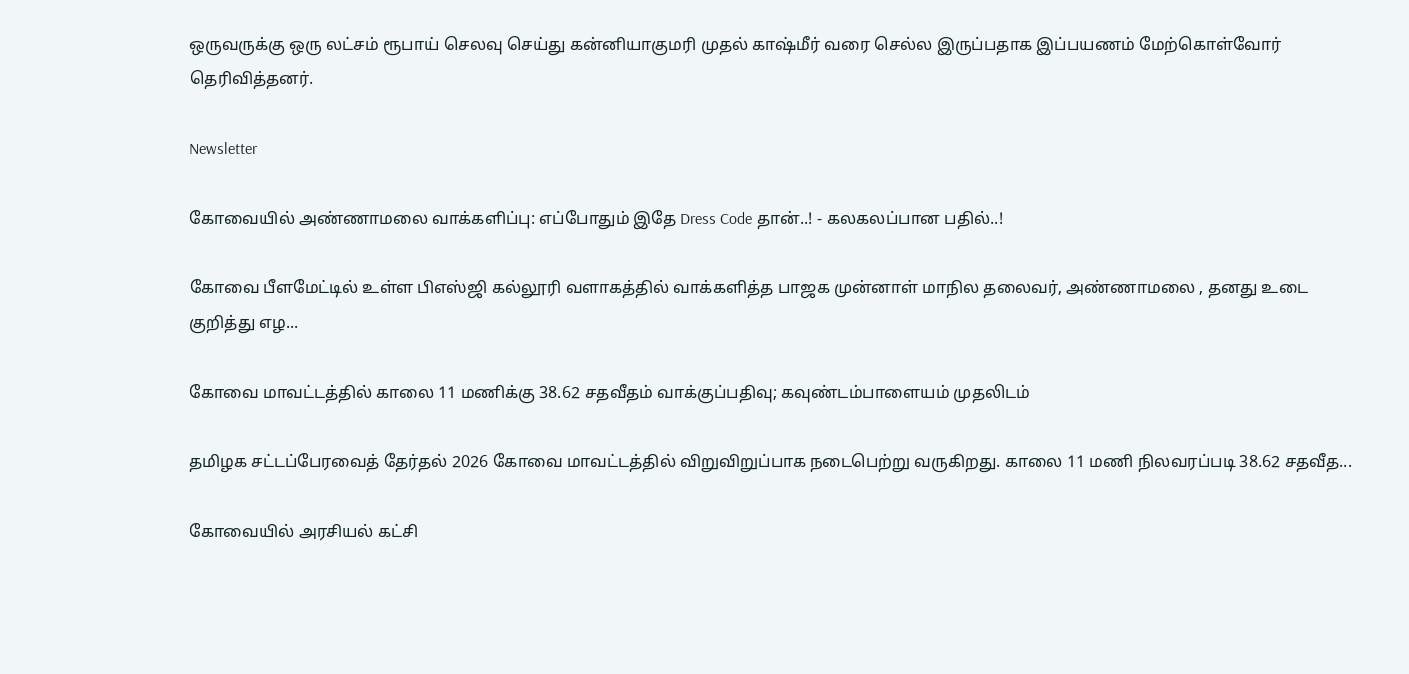ஒருவருக்கு ஒரு லட்சம் ரூபாய் செலவு செய்து கன்னியாகுமரி முதல் காஷ்மீர் வரை செல்ல இருப்பதாக இப்பயணம் மேற்கொள்வோர் தெரிவித்தனர்.

Newsletter

கோவையில் அண்ணாமலை வாக்களிப்பு: எப்போதும் இதே Dress Code தான்..! - கலகலப்பான பதில்..!

கோவை பீளமேட்டில் உள்ள பிஎஸ்ஜி கல்லூரி வளாகத்தில் வாக்களித்த பாஜக முன்னாள் மாநில தலைவர், அண்ணாமலை , தனது உடை குறித்து எழ...

கோவை மாவட்டத்தில் காலை 11 மணிக்கு 38.62 சதவீதம் வாக்குப்பதிவு; கவுண்டம்பாளையம் முதலிடம்

தமிழக சட்டப்பேரவைத் தேர்தல் 2026 கோவை மாவட்டத்தில் விறுவிறுப்பாக நடைபெற்று வருகிறது. காலை 11 மணி நிலவரப்படி 38.62 சதவீத...

கோவையில் அரசியல் கட்சி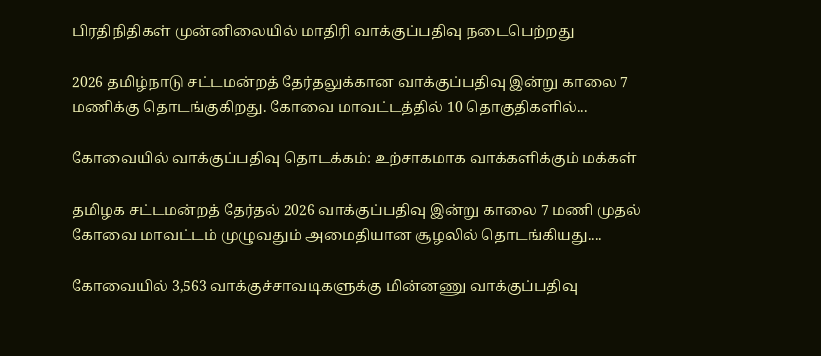பிரதிநிதிகள் முன்னிலையில் மாதிரி வாக்குப்பதிவு நடைபெற்றது

2026 தமிழ்நாடு சட்டமன்றத் தேர்தலுக்கான வாக்குப்பதிவு இன்று காலை 7 மணிக்கு தொடங்குகிறது. கோவை மாவட்டத்தில் 10 தொகுதிகளில்...

கோவையில் வாக்குப்பதிவு தொடக்கம்: உற்சாகமாக வாக்களிக்கும் மக்கள்

தமிழக சட்டமன்றத் தேர்தல் 2026 வாக்குப்பதிவு இன்று காலை 7 மணி முதல் கோவை மாவட்டம் முழுவதும் அமைதியான சூழலில் தொடங்கியது....

கோவையில் 3,563 வாக்குச்சாவடிகளுக்கு மின்னணு வாக்குப்பதிவு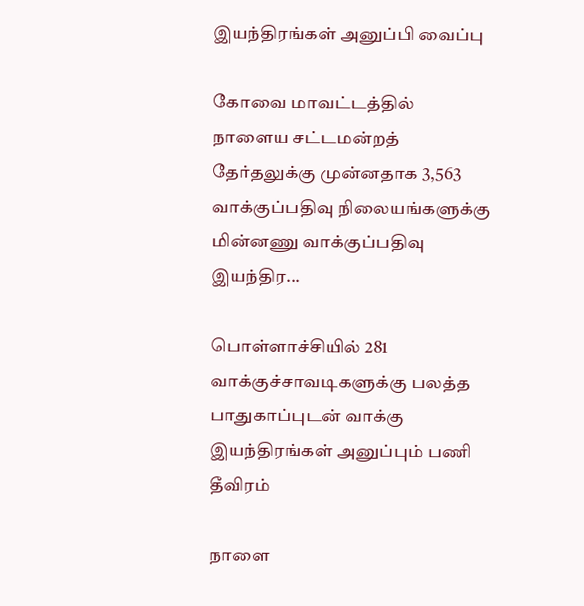இயந்திரங்கள் அனுப்பி வைப்பு

கோவை மாவட்டத்தில் நாளைய சட்டமன்றத் தேர்தலுக்கு முன்னதாக 3,563 வாக்குப்பதிவு நிலையங்களுக்கு மின்னணு வாக்குப்பதிவு இயந்திர...

பொள்ளாச்சியில் 281 வாக்குச்சாவடிகளுக்கு பலத்த பாதுகாப்புடன் வாக்கு இயந்திரங்கள் அனுப்பும் பணி தீவிரம்

நாளை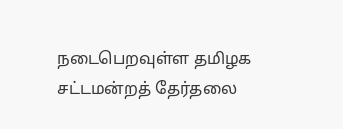நடைபெறவுள்ள தமிழக சட்டமன்றத் தேர்தலை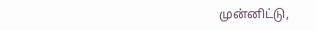முன்னிட்டு,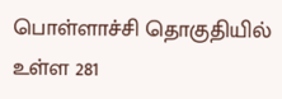பொள்ளாச்சி தொகுதியில் உள்ள 281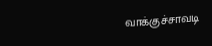வாக்குச்சாவடி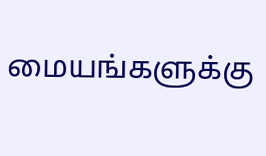மையங்களுக்கு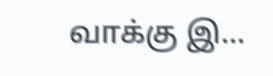வாக்கு இ...